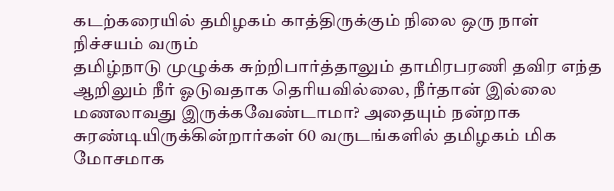கடற்கரையில் தமிழகம் காத்திருக்கும் நிலை ஒரு நாள் நிச்சயம் வரும்
தமிழ்நாடு முழுக்க சுற்றிபார்த்தாலும் தாமிரபரணி தவிர எந்த ஆறிலும் நீர் ஓடுவதாக தெரியவில்லை, நீர்தான் இல்லை மணலாவது இருக்கவேண்டாமா? அதையும் நன்றாக சுரண்டியிருக்கின்றார்கள் 60 வருடங்களில் தமிழகம் மிக மோசமாக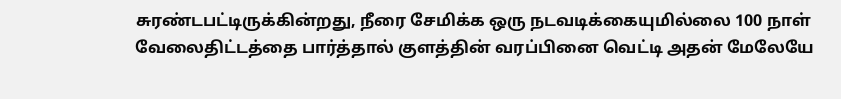சுரண்டபட்டிருக்கின்றது, நீரை சேமிக்க ஒரு நடவடிக்கையுமில்லை 100 நாள் வேலைதிட்டத்தை பார்த்தால் குளத்தின் வரப்பினை வெட்டி அதன் மேலேயே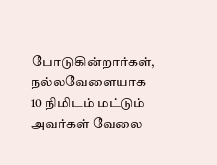போடுகின்றார்கள், நல்லவேளையாக 10 நிமிடம் மட்டும் அவர்கள் வேலை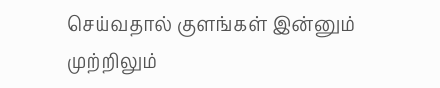செய்வதால் குளங்கள் இன்னும் முற்றிலும்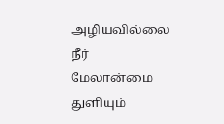அழியவில்லை நீர் மேலான்மை துளியும்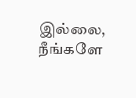இல்லை, நீங்களே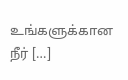உங்களுக்கான நீர் […]